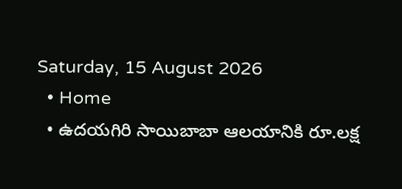Saturday, 15 August 2026
  • Home
  • ఉదయగిరి సాయిబాబా ఆలయానికి రూ.లక్ష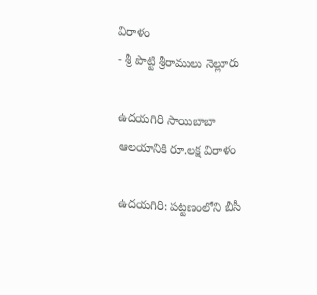విరాళం
- శ్రీ పొట్టి శ్రీరాములు నెల్లూరు

ఉదయగిరి సాయిబాబా ఆలయానికి రూ.లక్ష విరాళం

ఉదయగిరి: పట్టణంలోని బీసీ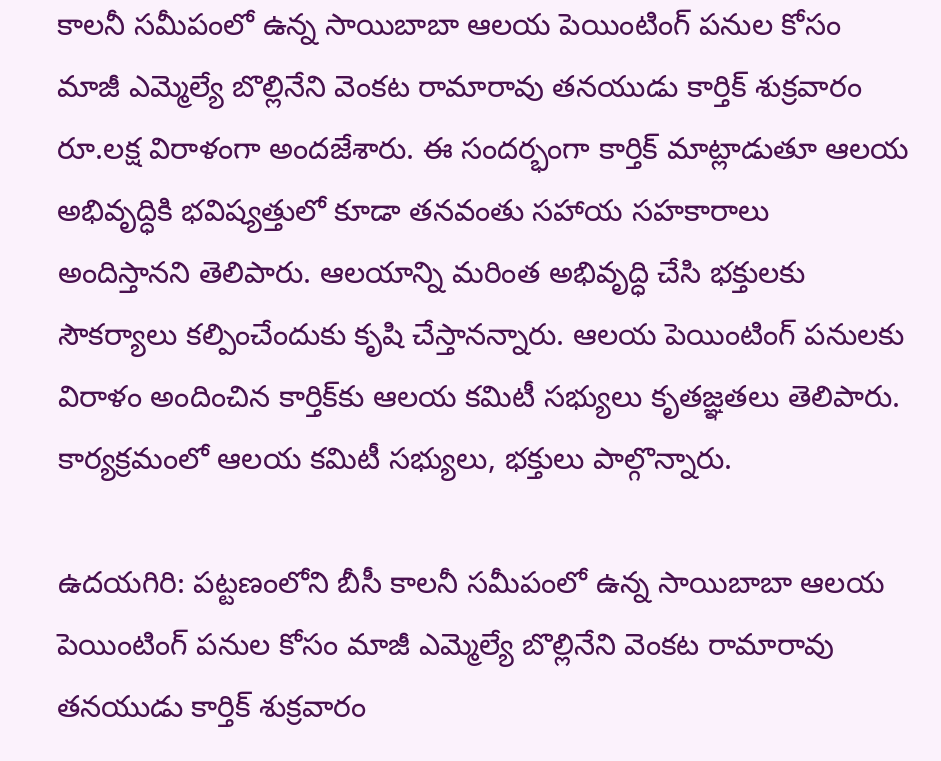కాలనీ సమీపంలో ఉన్న సాయిబాబా ఆలయ పెయింటింగ్ పనుల కోసం మాజీ ఎమ్మెల్యే బొల్లినేని వెంకట రామారావు తనయుడు కార్తిక్ శుక్రవారం రూ.లక్ష విరాళంగా అందజేశారు. ఈ సందర్భంగా కార్తిక్ మాట్లాడుతూ ఆలయ అభివృద్ధికి భవిష్యత్తులో కూడా తనవంతు సహాయ సహకారాలు అందిస్తానని తెలిపారు. ఆలయాన్ని మరింత అభివృద్ధి చేసి భక్తులకు సౌకర్యాలు కల్పించేందుకు కృషి చేస్తానన్నారు. ఆలయ పెయింటింగ్ పనులకు విరాళం అందించిన కార్తిక్‌కు ఆలయ కమిటీ సభ్యులు కృతజ్ఞతలు తెలిపారు. కార్యక్రమంలో ఆలయ కమిటీ సభ్యులు, భక్తులు పాల్గొన్నారు.

ఉదయగిరి: పట్టణంలోని బీసీ కాలనీ సమీపంలో ఉన్న సాయిబాబా ఆలయ పెయింటింగ్ పనుల కోసం మాజీ ఎమ్మెల్యే బొల్లినేని వెంకట రామారావు తనయుడు కార్తిక్ శుక్రవారం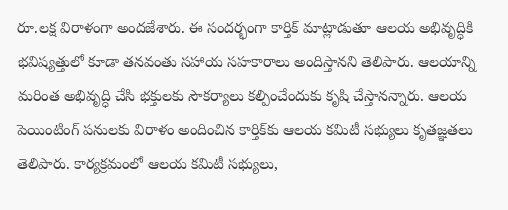రూ.లక్ష విరాళంగా అందజేశారు. ఈ సందర్భంగా కార్తిక్ మాట్లాడుతూ ఆలయ అభివృద్ధికి భవిష్యత్తులో కూడా తనవంతు సహాయ సహకారాలు అందిస్తానని తెలిపారు. ఆలయాన్ని మరింత అభివృద్ధి చేసి భక్తులకు సౌకర్యాలు కల్పించేందుకు కృషి చేస్తానన్నారు. ఆలయ పెయింటింగ్ పనులకు విరాళం అందించిన కార్తిక్‌కు ఆలయ కమిటీ సభ్యులు కృతజ్ఞతలు తెలిపారు. కార్యక్రమంలో ఆలయ కమిటీ సభ్యులు,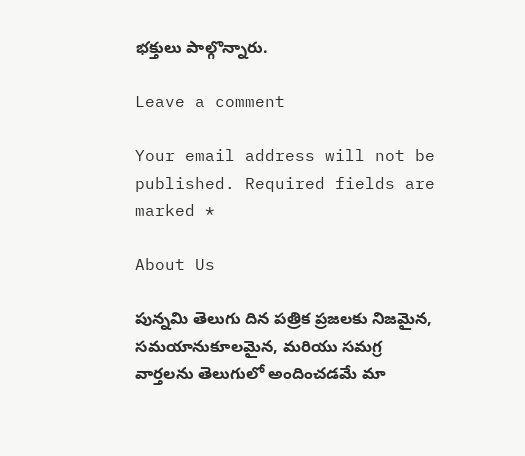భక్తులు పాల్గొన్నారు.

Leave a comment

Your email address will not be published. Required fields are marked *

About Us

పున్నమి తెలుగు దిన పత్రిక ప్రజలకు నిజమైన, సమయానుకూలమైన, మరియు సమగ్ర వార్తలను తెలుగులో అందించడమే మా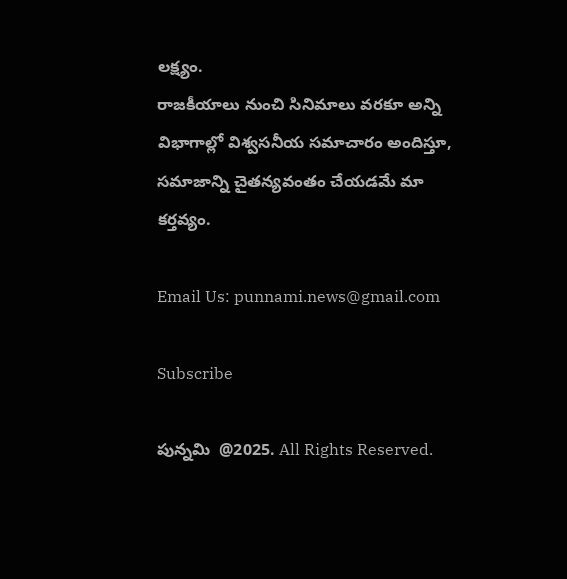లక్ష్యం.
రాజకీయాలు నుంచి సినిమాలు వరకూ అన్ని విభాగాల్లో విశ్వసనీయ సమాచారం అందిస్తూ, సమాజాన్ని చైతన్యవంతం చేయడమే మా కర్తవ్యం.

Email Us: punnami.news@gmail.com

Subscribe

పున్నమి  @2025. All Rights Reserved.